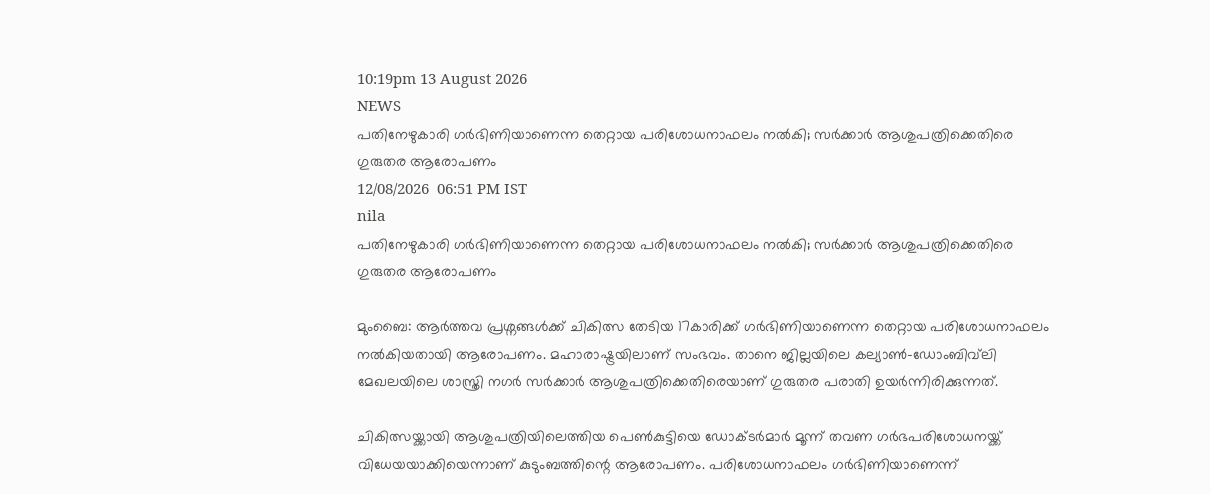10:19pm 13 August 2026
NEWS
പതിനേഴുകാരി ഗർഭിണിയാണെന്ന തെറ്റായ പരിശോധനാഫലം നൽകി; സർക്കാർ ആശുപത്രിക്കെതിരെ ഗുരുതര ആരോപണം
12/08/2026  06:51 PM IST
nila
പതിനേഴുകാരി ഗർഭിണിയാണെന്ന തെറ്റായ പരിശോധനാഫലം നൽകി; സർക്കാർ ആശുപത്രിക്കെതിരെ ഗുരുതര ആരോപണം

മുംബൈ: ആർത്തവ പ്രശ്നങ്ങൾക്ക് ചികിത്സ തേടിയ 17കാരിക്ക് ഗർഭിണിയാണെന്ന തെറ്റായ പരിശോധനാഫലം നൽകിയതായി ആരോപണം. മഹാരാഷ്ട്രയിലാണ് സംഭവം. താനെ ജില്ലയിലെ കല്യാൺ-ഡോംബിവ്‌ലി മേഖലയിലെ ശാസ്ത്രി നഗർ സർക്കാർ ആശുപത്രിക്കെതിരെയാണ് ഗുരുതര പരാതി ഉയർന്നിരിക്കുന്നത്.

ചികിത്സയ്ക്കായി ആശുപത്രിയിലെത്തിയ പെൺകുട്ടിയെ ഡോക്ടർമാർ മൂന്ന് തവണ ഗർഭപരിശോധനയ്ക്ക് വിധേയയാക്കിയെന്നാണ് കുടുംബത്തിന്റെ ആരോപണം. പരിശോധനാഫലം ഗർഭിണിയാണെന്ന്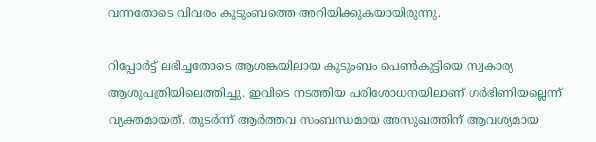വന്നതോടെ വിവരം കുടുംബത്തെ അറിയിക്കുകയായിരുന്നു.

റിപ്പോർട്ട് ലഭിച്ചതോടെ ആശങ്കയിലായ കുടുംബം പെൺകുട്ടിയെ സ്വകാര്യ ആശുപത്രിയിലെത്തിച്ചു. ഇവിടെ നടത്തിയ പരിശോധനയിലാണ് ഗർഭിണിയല്ലെന്ന് വ്യക്തമായത്. തുടർന്ന് ആർത്തവ സംബന്ധമായ അസുഖത്തിന് ആവശ്യമായ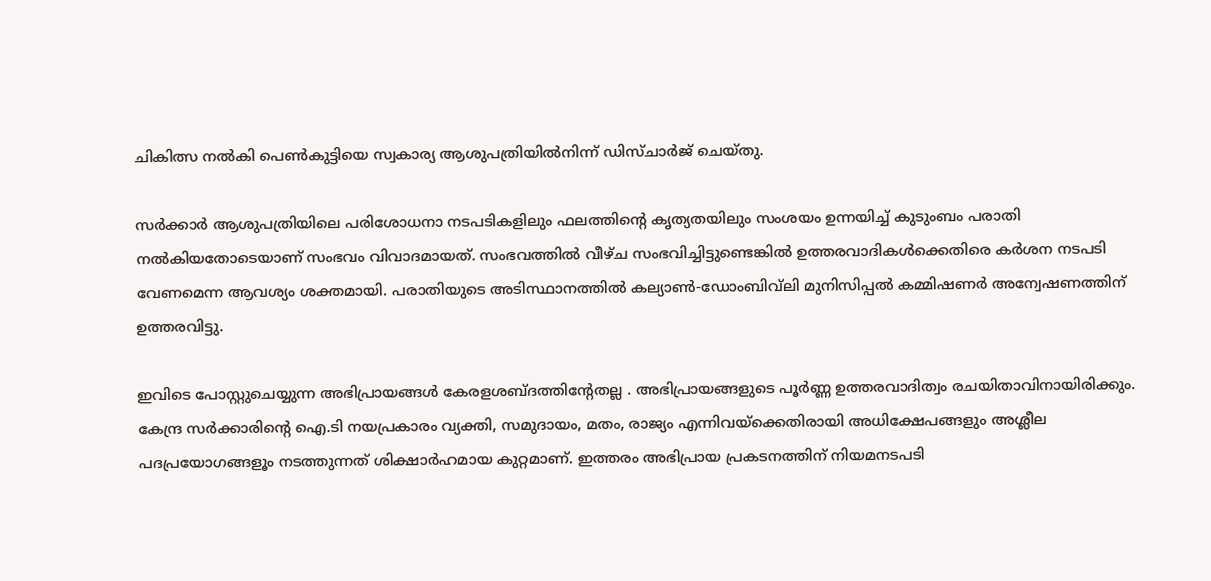ചികിത്സ നൽകി പെൺകുട്ടിയെ സ്വകാര്യ ആശുപത്രിയിൽനിന്ന് ഡിസ്ചാർജ് ചെയ്തു.

സർക്കാർ ആശുപത്രിയിലെ പരിശോധനാ നടപടികളിലും ഫലത്തിന്റെ കൃത്യതയിലും സംശയം ഉന്നയിച്ച് കുടുംബം പരാതി നൽകിയതോടെയാണ് സംഭവം വിവാദമായത്. സംഭവത്തിൽ വീഴ്ച സംഭവിച്ചിട്ടുണ്ടെങ്കിൽ ഉത്തരവാദികൾക്കെതിരെ കർശന നടപടി വേണമെന്ന ആവശ്യം ശക്തമായി. പരാതിയുടെ അടിസ്ഥാനത്തിൽ കല്യാൺ-ഡോംബിവ്‌ലി മുനിസിപ്പൽ കമ്മിഷണർ അന്വേഷണത്തിന് ഉത്തരവിട്ടു.

ഇവിടെ പോസ്റ്റുചെയ്യുന്ന അഭിപ്രായങ്ങള്‍ കേരളശബ്‌ദത്തിന്റേതല്ല . അഭിപ്രായങ്ങളുടെ പൂര്‍ണ്ണ ഉത്തരവാദിത്വം രചയിതാവിനായിരിക്കും. കേന്ദ്ര സർക്കാരിന്റെ ഐ.ടി നയപ്രകാരം വ്യക്തി, സമുദായം, മതം, രാജ്യം എന്നിവയ്ക്കെതിരായി അധിക്ഷേപങ്ങളും അശ്ലീല പദപ്രയോഗങ്ങളൂം നടത്തുന്നത് ശിക്ഷാര്‍ഹമായ കുറ്റമാണ്. ഇത്തരം അഭിപ്രായ പ്രകടനത്തിന് നിയമനടപടി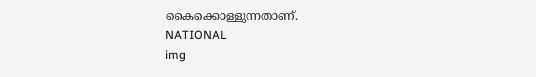കൈക്കൊള്ളുന്നതാണ്.
NATIONAL
img